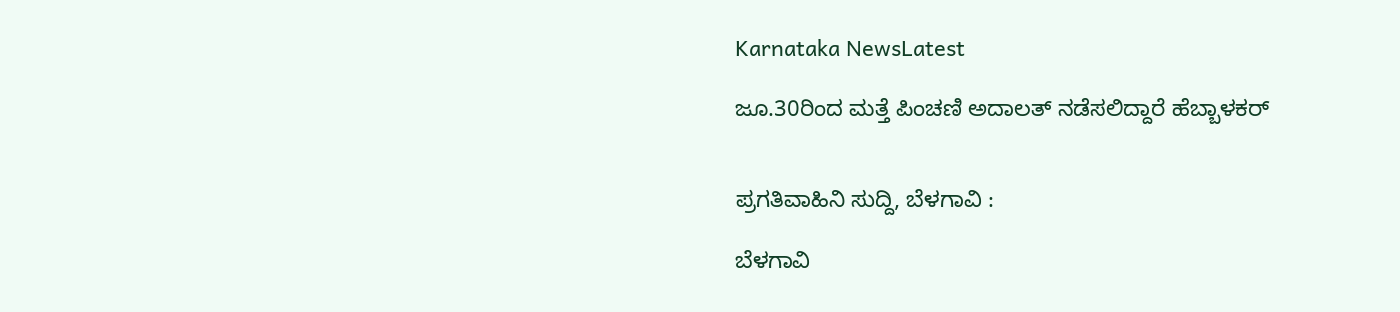Karnataka NewsLatest

ಜೂ.30ರಿಂದ ಮತ್ತೆ ಪಿಂಚಣಿ ಅದಾಲತ್ ನಡೆಸಲಿದ್ದಾರೆ ಹೆಬ್ಬಾಳಕರ್


ಪ್ರಗತಿವಾಹಿನಿ ಸುದ್ದಿ, ಬೆಳಗಾವಿ :

ಬೆಳಗಾವಿ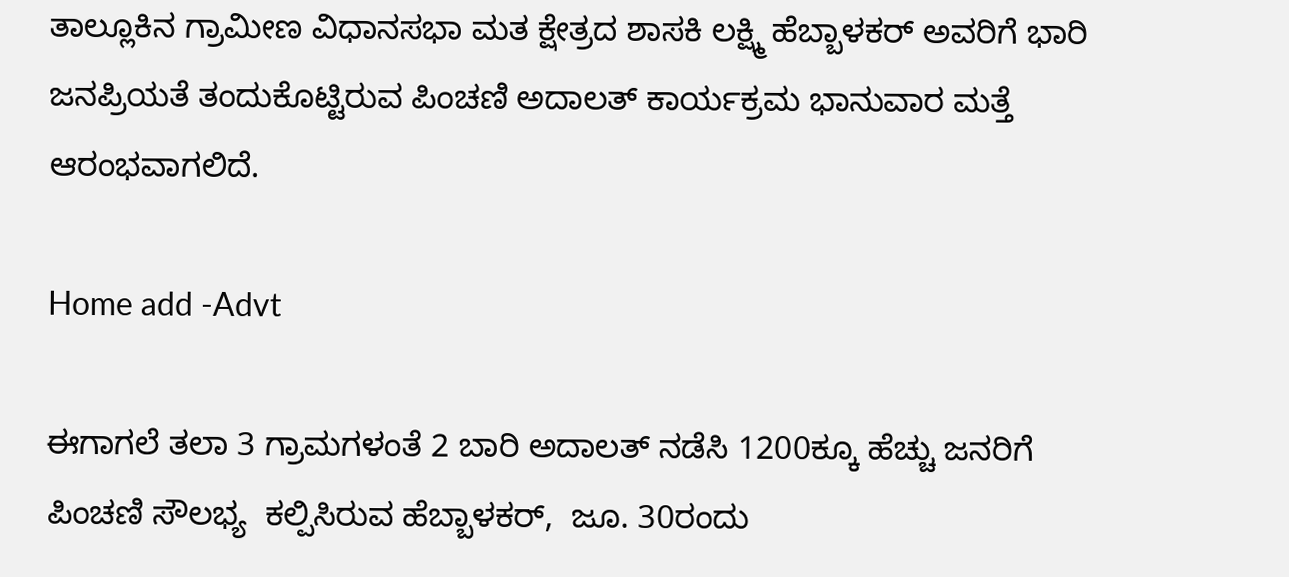ತಾಲ್ಲೂಕಿನ ಗ್ರಾಮೀಣ ವಿಧಾನಸಭಾ ಮತ ಕ್ಷೇತ್ರದ ಶಾಸಕಿ ಲಕ್ಷ್ಮಿ ಹೆಬ್ಬಾಳಕರ್ ಅವರಿಗೆ ಭಾರಿ ಜನಪ್ರಿಯತೆ ತಂದುಕೊಟ್ಟಿರುವ ಪಿಂಚಣಿ ಅದಾಲತ್ ಕಾರ್ಯಕ್ರಮ ಭಾನುವಾರ ಮತ್ತೆ ಆರಂಭವಾಗಲಿದೆ.

Home add -Advt

ಈಗಾಗಲೆ ತಲಾ 3 ಗ್ರಾಮಗಳಂತೆ 2 ಬಾರಿ ಅದಾಲತ್ ನಡೆಸಿ 1200ಕ್ಕೂ ಹೆಚ್ಚು ಜನರಿಗೆ ಪಿಂಚಣಿ ಸೌಲಭ್ಯ  ಕಲ್ಪಿಸಿರುವ ಹೆಬ್ಬಾಳಕರ್,  ಜೂ. 30ರಂದು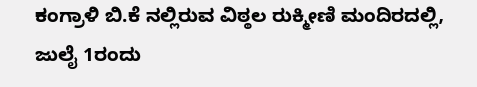ಕಂಗ್ರಾಳಿ ಬಿ.ಕೆ ನಲ್ಲಿರುವ ವಿಠ್ಠಲ ರುಕ್ಮೀಣಿ ಮಂದಿರದಲ್ಲಿ, ಜುಲೈ 1ರಂದು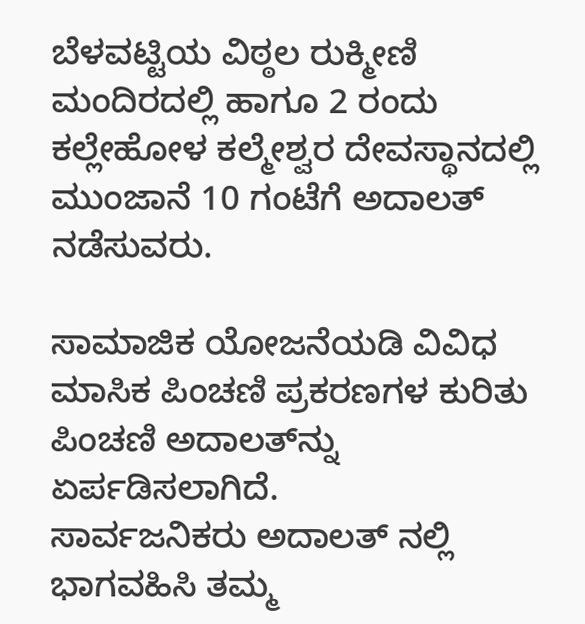ಬೆಳವಟ್ಟಿಯ ವಿಠ್ಠಲ ರುಕ್ಮೀಣಿ ಮಂದಿರದಲ್ಲಿ ಹಾಗೂ 2 ರಂದು ಕಲ್ಲೇಹೋಳ ಕಲ್ಮೇಶ್ವರ ದೇವಸ್ಥಾನದಲ್ಲಿ ಮುಂಜಾನೆ 10 ಗಂಟೆಗೆ ಅದಾಲತ್ ನಡೆಸುವರು.

ಸಾಮಾಜಿಕ ಯೋಜನೆಯಡಿ ವಿವಿಧ ಮಾಸಿಕ ಪಿಂಚಣಿ ಪ್ರಕರಣಗಳ ಕುರಿತು ಪಿಂಚಣಿ ಅದಾಲತ್‌ನ್ನು ಏರ್ಪಡಿಸಲಾಗಿದೆ.
ಸಾರ್ವಜನಿಕರು ಅದಾಲತ್ ನಲ್ಲಿ ಭಾಗವಹಿಸಿ ತಮ್ಮ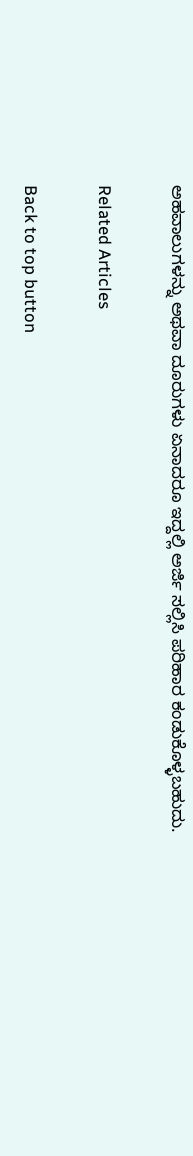ಅಹವಾಲುಗಳನ್ನು ಅಥವಾ ದೂರುಗಳು ಏನಾದರೂ ಇದ್ದಲ್ಲಿ ಅರ್ಜಿ ಸಲ್ಲಿಸಿ ಪರಿಹಾರ ಕಂಡುಕೊಳ್ಳಬಹುದು.

Related Articles

Back to top button